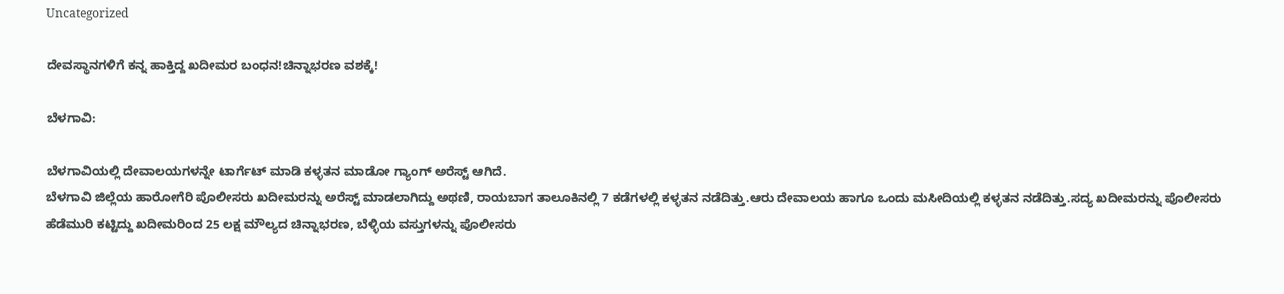Uncategorized

ದೇವಸ್ಥಾನಗಳಿಗೆ ಕನ್ನ ಹಾಕ್ತಿದ್ದ ಖದೀಮರ ಬಂಧನ!ಚಿನ್ನಾಭರಣ ವಶಕ್ಕೆ!

ಬೆಳಗಾವಿ:

ಬೆಳಗಾವಿಯಲ್ಲಿ ದೇವಾಲಯಗಳನ್ನೇ ಟಾರ್ಗೆಟ್ ಮಾಡಿ ಕಳ್ಳತನ ಮಾಡೋ ಗ್ಯಾಂಗ್ ಅರೆಸ್ಟ್ ಆಗಿದೆ.
ಬೆಳಗಾವಿ ಜಿಲ್ಲೆಯ ಹಾರೋಗೆರಿ ಪೊಲೀಸರು ಖದೀಮರನ್ನು ಅರೆಸ್ಟ್ ಮಾಡಲಾಗಿದ್ದು ಅಥಣಿ, ರಾಯಬಾಗ ತಾಲೂಕಿನಲ್ಲಿ 7 ಕಡೆಗಳಲ್ಲಿ ಕಳ್ಳತನ ನಡೆದಿತ್ತು.ಆರು ದೇವಾಲಯ ಹಾಗೂ ಒಂದು ಮಸೀದಿಯಲ್ಲಿ ಕಳ್ಳತನ ನಡೆದಿತ್ತು.ಸದ್ಯ ಖದೀಮರನ್ನು ಪೊಲೀಸರು ಹೆಡೆಮುರಿ ಕಟ್ಟಿದ್ದು ಖದೀಮರಿಂದ 25 ಲಕ್ಷ ಮೌಲ್ಯದ ಚಿನ್ನಾಭರಣ, ಬೆಳ್ಳಿಯ ವಸ್ತುಗಳನ್ನು ಪೊಲೀಸರು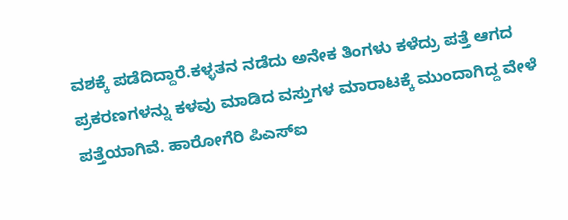ವಶಕ್ಕೆ ಪಡೆದಿದ್ದಾರೆ.ಕಳ್ಳತನ ನಡೆದು ಅನೇಕ ತಿಂಗಳು ಕಳೆದ್ರು ಪತ್ತೆ ಆಗದ ಪ್ರಕರಣಗಳನ್ನು ಕಳವು ಮಾಡಿದ ವಸ್ತುಗಳ ಮಾರಾಟಕ್ಕೆ ಮುಂದಾಗಿದ್ದ ವೇಳೆ ಪತ್ತೆಯಾಗಿವೆ. ಹಾರೋಗೆರಿ ಪಿಎಸ್ಐ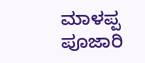ಮಾಳಪ್ಪ ಪೂಜಾರಿ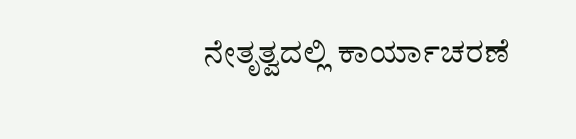ನೇತೃತ್ವದಲ್ಲಿ ಕಾರ್ಯಾಚರಣೆ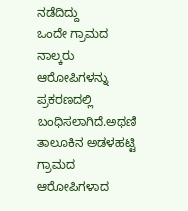ನಡೆದಿದ್ದು
ಒಂದೇ ಗ್ರಾಮದ ನಾಲ್ಕರು ಆರೋಪಿಗಳನ್ನು ಪ್ರಕರಣದಲ್ಲಿ ಬಂಧಿಸಲಾಗಿದೆ‌.ಅಥಣಿ ತಾಲೂಕಿನ ಅಡಳಹಟ್ಟಿ ಗ್ರಾಮದ ಆರೋಪಿಗಳಾದ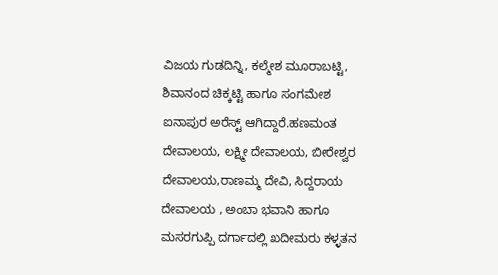ವಿಜಯ ಗುಡದಿನ್ನಿ, ಕಲ್ಮೇಶ ಮೂರಾಬಟ್ಟಿ, ಶಿವಾನಂದ ಚಿಕ್ಕಟ್ಟಿ ಹಾಗೂ ಸಂಗಮೇಶ ಐನಾಪುರ ಅರೆಸ್ಟ್ ಆಗಿದ್ದಾರೆ.ಹಣಮಂತ ದೇವಾಲಯ, ಲಕ್ಷ್ಮೀ ದೇವಾಲಯ, ಬೀರೇಶ್ವರ ದೇವಾಲಯ,ರಾಣಮ್ಮ ದೇವಿ, ಸಿದ್ದರಾಯ ದೇವಾಲಯ , ಅಂಬಾ ಭವಾನಿ ಹಾಗೂ ಮಸರಗುಪ್ಪಿ ದರ್ಗಾದಲ್ಲಿ ಖದೀಮರು ಕಳ್ಳತನ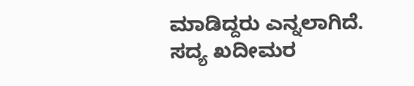ಮಾಡಿದ್ದರು ಎನ್ನಲಾಗಿದೆ.
ಸದ್ಯ ಖದೀಮರ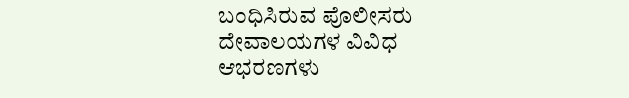ಬಂಧಿಸಿರುವ ಪೊಲೀಸರು ದೇವಾಲಯಗಳ ವಿವಿಧ ಆಭರಣಗಳು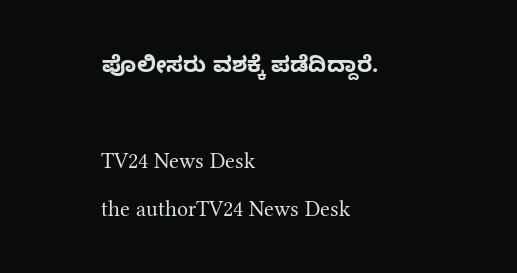ಪೊಲೀಸರು ವಶಕ್ಕೆ ಪಡೆದಿದ್ದಾರೆ.

TV24 News Desk
the authorTV24 News Desk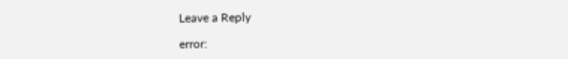Leave a Reply

error: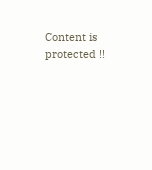Content is protected !!